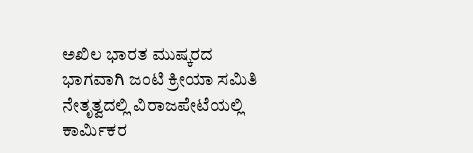ಅಖಿಲ ಭಾರತ ಮುಷ್ಕರದ ಭಾಗವಾಗಿ ಜಂಟಿ ಕ್ರೀಯಾ ಸಮಿತಿ ನೇತೃತ್ವದಲ್ಲಿ ವಿರಾಜಪೇಟೆಯಲ್ಲಿ ಕಾರ್ಮಿಕರ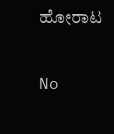ಹೋರಾಟ

No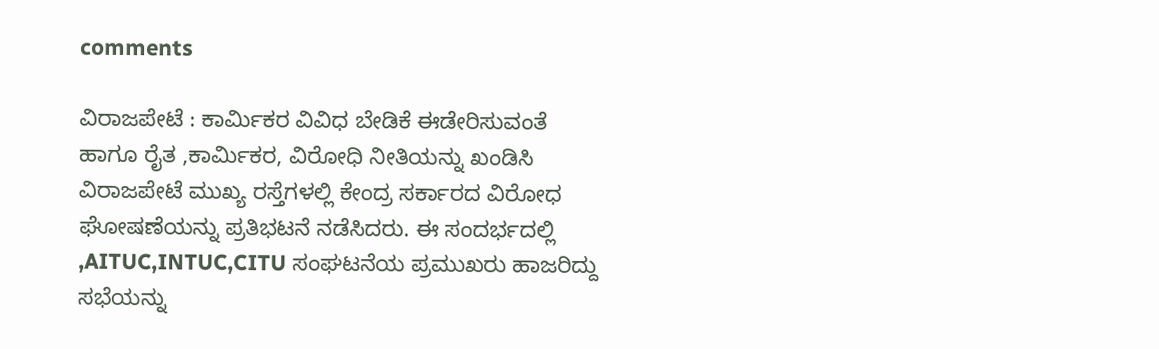comments

ವಿರಾಜಪೇಟೆ : ಕಾರ್ಮಿಕರ ವಿವಿಧ ಬೇಡಿಕೆ ಈಡೇರಿಸುವಂತೆ ಹಾಗೂ ರೈತ ,ಕಾರ್ಮಿಕರ, ವಿರೋಧಿ ನೀತಿಯನ್ನು ಖಂಡಿಸಿ ವಿರಾಜಪೇಟೆ ಮುಖ್ಯ ರಸ್ತೆಗಳಲ್ಲಿ ಕೇಂದ್ರ ಸರ್ಕಾರದ ವಿರೋಧ ಘೋಷಣೆಯನ್ನು ಪ್ರತಿಭಟನೆ ನಡೆಸಿದರು. ಈ ಸಂದರ್ಭದಲ್ಲಿ ,AITUC,INTUC,CITU ಸಂಘಟನೆಯ ಪ್ರಮುಖರು ಹಾಜರಿದ್ದು ಸಭೆಯನ್ನು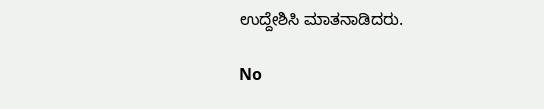ಉದ್ದೇಶಿಸಿ ಮಾತನಾಡಿದರು.

No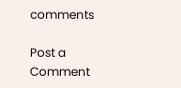comments

Post a Comment